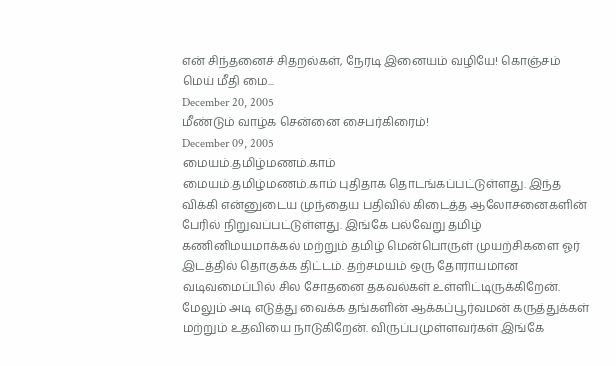என் சிந்தனைச் சிதறல்கள், நேரடி இனையம் வழியே! கொஞ்சம் மெய் மீதி மை...
December 20, 2005
மீண்டும் வாழ்க சென்னை சைபர்கிரைம்!
December 09, 2005
மையம்.தமிழ்மணம்.காம்
மையம்.தமிழ்மணம்.காம் புதிதாக தொடங்கப்பட்டுள்ளது. இந்த விக்கி என்னுடைய முந்தைய பதிவில் கிடைத்த ஆலோசனைகளின் பேரில் நிறுவப்பட்டுள்ளது. இங்கே பல்வேறு தமிழ் கணினிமயமாக்கல் மற்றும் தமிழ் மென்பொருள் முயற்சிகளை ஓர் இடத்தில் தொகுக்க திட்டம். தற்சமயம் ஒரு தோராயமான வடிவமைப்பில் சில சோதனை தகவல்கள் உள்ளிட்டிருக்கிறேன். மேலும் அடி எடுத்து வைக்க தங்களின் ஆக்கப்பூர்வமன் கருத்துக்கள் மற்றும் உதவியை நாடுகிறேன். விருப்பமுள்ளவர்கள் இங்கே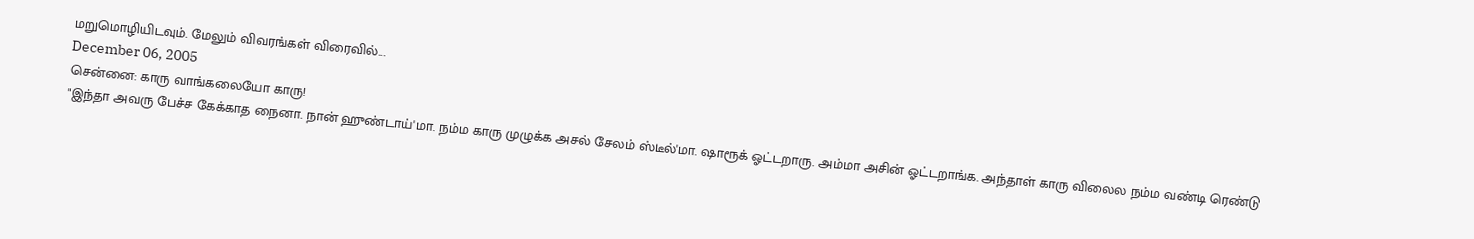மறுமொழியிடவும். மேலும் விவரங்கள் விரைவில்...
December 06, 2005
சென்னை: காரு வாங்கலையோ காரு!
"இந்தா அவரு பேச்ச கேக்காத நைனா. நான் ஹுண்டாய்'மா. நம்ம காரு முழுக்க அசல் சேலம் ஸ்டீல்'மா. ஷாரூக் ஓட்டறாரு. அம்மா அசின் ஓட்டறாங்க. அந்தாள் காரு விலைல நம்ம வண்டி ரெண்டு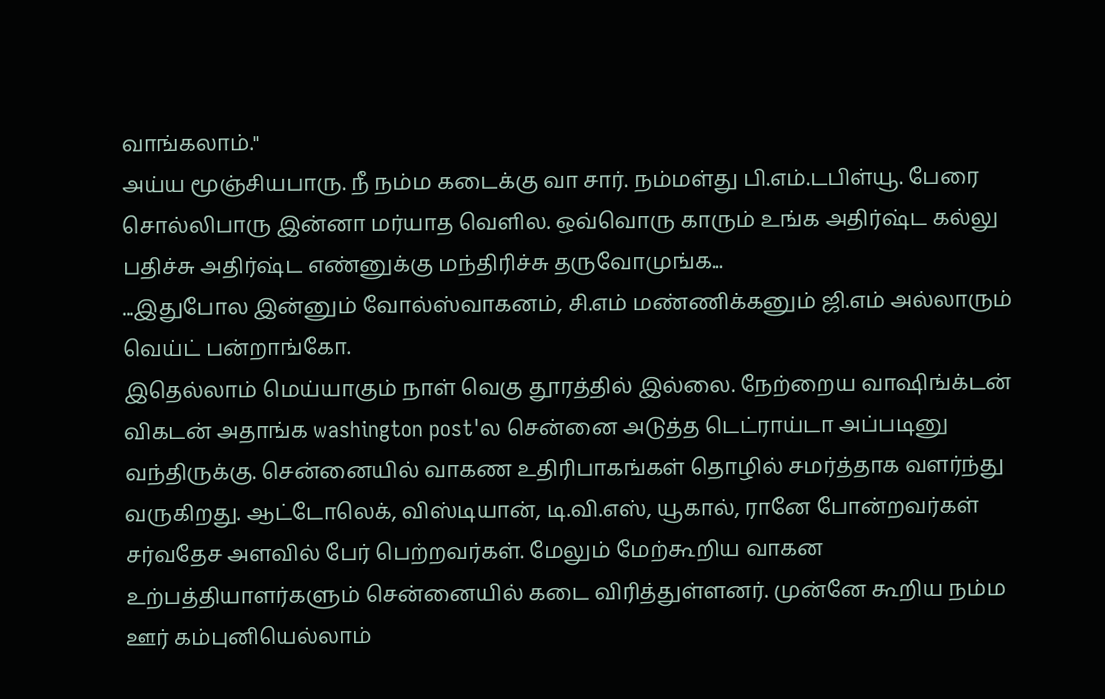வாங்கலாம்."
அய்ய மூஞ்சியபாரு. நீ நம்ம கடைக்கு வா சார். நம்மள்து பி.எம்.டபிள்யூ. பேரை சொல்லிபாரு இன்னா மர்யாத வெளில. ஒவ்வொரு காரும் உங்க அதிர்ஷ்ட கல்லு பதிச்சு அதிர்ஷ்ட எண்னுக்கு மந்திரிச்சு தருவோமுங்க...
...இதுபோல இன்னும் வோல்ஸ்வாகனம், சி.எம் மண்ணிக்கனும் ஜி.எம் அல்லாரும் வெய்ட் பன்றாங்கோ.
இதெல்லாம் மெய்யாகும் நாள் வெகு தூரத்தில் இல்லை. நேற்றைய வாஷிங்க்டன் விகடன் அதாங்க washington post'ல சென்னை அடுத்த டெட்ராய்டா அப்படினு வந்திருக்கு. சென்னையில் வாகண உதிரிபாகங்கள் தொழில் சமர்த்தாக வளர்ந்து வருகிறது. ஆட்டோலெக், விஸ்டியான், டி.வி.எஸ், யூகால், ரானே போன்றவர்கள் சர்வதேச அளவில் பேர் பெற்றவர்கள். மேலும் மேற்கூறிய வாகன உற்பத்தியாளர்களும் சென்னையில் கடை விரித்துள்ளனர். முன்னே கூறிய நம்ம ஊர் கம்புனியெல்லாம்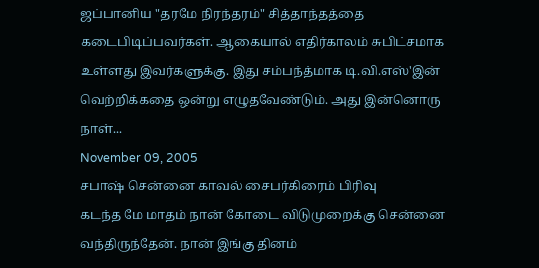ஜப்பானிய "தரமே நிரந்தரம்" சித்தாந்தத்தை கடைபிடிப்பவர்கள். ஆகையால் எதிர்காலம் சுபிட்சமாக உள்ளது இவர்களுக்கு. இது சம்பந்த்மாக டி.வி.எஸ்'இன் வெற்றிக்கதை ஒன்று எழுதவேண்டும். அது இன்னொரு நாள்...
November 09, 2005
சபாஷ் சென்னை காவல் சைபர்கிரைம் பிரிவு
கடந்த மே மாதம் நான் கோடை விடுமுறைக்கு சென்னை வந்திருந்தேன். நான் இங்கு தினம்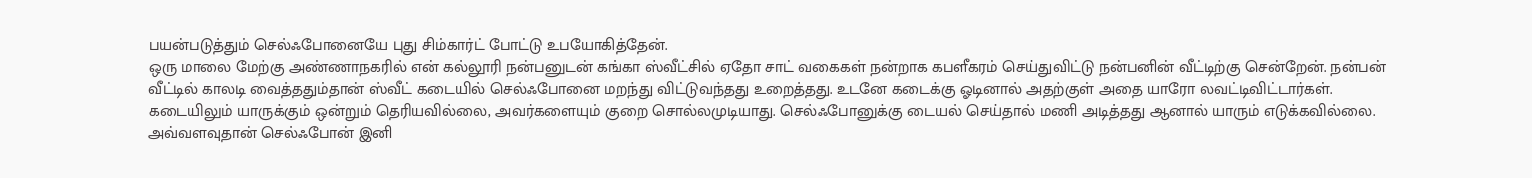பயன்படுத்தும் செல்ஃபோனையே புது சிம்கார்ட் போட்டு உபயோகித்தேன்.
ஒரு மாலை மேற்கு அண்ணாநகரில் என் கல்லூரி நன்பனுடன் கங்கா ஸ்வீட்சில் ஏதோ சாட் வகைகள் நன்றாக கபளீகரம் செய்துவிட்டு நன்பனின் வீட்டிற்கு சென்றேன். நன்பன் வீட்டில் காலடி வைத்ததும்தான் ஸ்வீட் கடையில் செல்ஃபோனை மறந்து விட்டுவந்தது உறைத்தது. உடனே கடைக்கு ஓடினால் அதற்குள் அதை யாரோ லவட்டிவிட்டார்கள். கடையிலும் யாருக்கும் ஒன்றும் தெரியவில்லை, அவர்களையும் குறை சொல்லமுடியாது. செல்ஃபோனுக்கு டையல் செய்தால் மணி அடித்தது ஆனால் யாரும் எடுக்கவில்லை. அவ்வளவுதான் செல்ஃபோன் இனி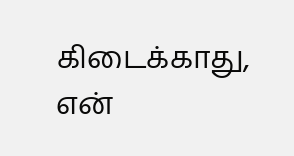கிடைக்காது, என்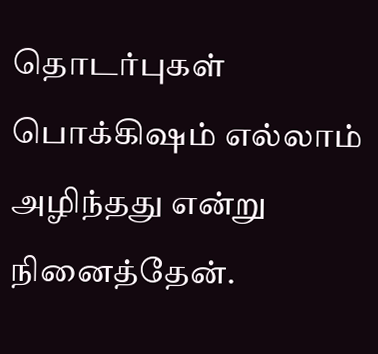தொடர்புகள் பொக்கிஷம் எல்லாம் அழிந்தது என்று நினைத்தேன்.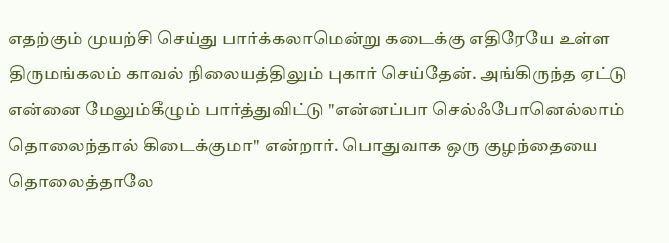எதற்கும் முயற்சி செய்து பார்க்கலாமென்று கடைக்கு எதிரேயே உள்ள திருமங்கலம் காவல் நிலையத்திலும் புகார் செய்தேன். அங்கிருந்த ஏட்டு என்னை மேலும்கீழும் பார்த்துவிட்டு "என்னப்பா செல்ஃபோனெல்லாம் தொலைந்தால் கிடைக்குமா" என்றார். பொதுவாக ஒரு குழந்தையை தொலைத்தாலே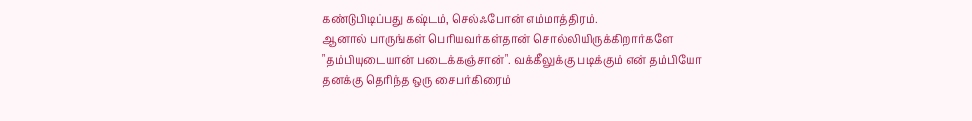கண்டுபிடிப்பது கஷ்டம், செல்ஃபோன் எம்மாத்திரம்.
ஆனால் பாருங்கள் பெரியவர்கள்தான் சொல்லியிருக்கிறார்களே "தம்பியுடையான் படைக்கஞ்சான்". வக்கீலுக்கு படிக்கும் என் தம்பியோ தனக்கு தெரிந்த ஒரு சைபர்கிரைம்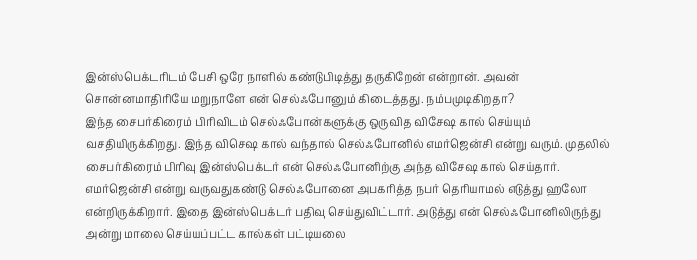இன்ஸ்பெக்டரிடம் பேசி ஒரே நாளில் கண்டுபிடித்து தருகிறேன் என்றான். அவன் சொன்னமாதிரியே மறுநாளே என் செல்ஃபோனும் கிடைத்தது. நம்பமுடிகிறதா?
இந்த சைபர்கிரைம் பிரிவிடம் செல்ஃபோன்களுக்கு ஒருவித விசேஷ கால் செய்யும் வசதியிருக்கிறது. இந்த விசெஷ கால் வந்தால் செல்ஃபோனில் எமர்ஜென்சி என்று வரும். முதலில் சைபர்கிரைம் பிரிவு இன்ஸ்பெக்டர் என் செல்ஃபோனிற்கு அந்த விசேஷ கால் செய்தார். எமர்ஜென்சி என்று வருவதுகண்டு செல்ஃபோனை அபகரித்த நபர் தெரியாமல் எடுத்து ஹலோ என்றிருக்கிறார். இதை இன்ஸ்பெக்டர் பதிவு செய்துவிட்டார். அடுத்து என் செல்ஃபோனிலிருந்து அன்று மாலை செய்யப்பட்ட கால்கள் பட்டியலை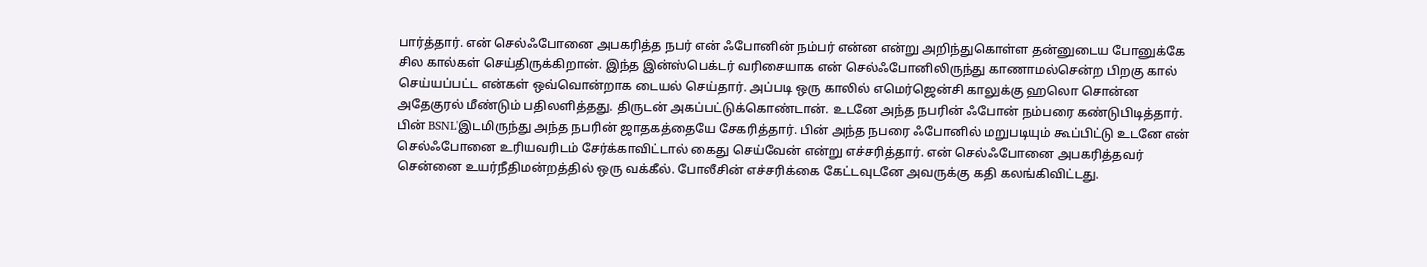பார்த்தார். என் செல்ஃபோனை அபகரித்த நபர் என் ஃபோனின் நம்பர் என்ன என்று அறிந்துகொள்ள தன்னுடைய போனுக்கே சில கால்கள் செய்திருக்கிறான். இந்த இன்ஸ்பெக்டர் வரிசையாக என் செல்ஃபோனிலிருந்து காணாமல்சென்ற பிறகு கால் செய்யப்பட்ட என்கள் ஒவ்வொன்றாக டையல் செய்தார். அப்படி ஒரு காலில் எமெர்ஜென்சி காலுக்கு ஹலொ சொன்ன அதேகுரல் மீண்டும் பதிலளித்தது. திருடன் அகப்பட்டுக்கொண்டான். உடனே அந்த நபரின் ஃபோன் நம்பரை கண்டுபிடித்தார். பின் BSNL'இடமிருந்து அந்த நபரின் ஜாதகத்தையே சேகரித்தார். பின் அந்த நபரை ஃபோனில் மறுபடியும் கூப்பிட்டு உடனே என் செல்ஃபோனை உரியவரிடம் சேர்க்காவிட்டால் கைது செய்வேன் என்று எச்சரித்தார். என் செல்ஃபோனை அபகரித்தவர் சென்னை உயர்நீதிமன்றத்தில் ஒரு வக்கீல். போலீசின் எச்சரிக்கை கேட்டவுடனே அவருக்கு கதி கலங்கிவிட்டது.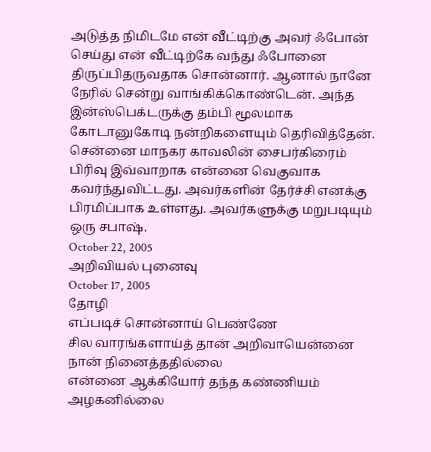அடுத்த நிமிடமே என் வீட்டிற்கு அவர் ஃபோன் செய்து என் வீட்டிற்கே வந்து ஃபோனை திருப்பிதருவதாக சொன்னார். ஆனால் நானே நேரில் சென்று வாங்கிக்கொண்டென். அந்த இன்ஸ்பெக்டருக்கு தம்பி மூலமாக கோடானுகோடி நன்றிகளையும் தெரிவித்தேன்.
சென்னை மாநகர காவலின் சைபர்கிரைம் பிரிவு இவ்வாறாக என்னை வெகுவாக கவர்ந்துவிட்டது. அவர்களின் தேர்ச்சி எனக்கு பிரமிப்பாக உள்ளது. அவர்களுக்கு மறுபடியும் ஒரு சபாஷ்.
October 22, 2005
அறிவியல் புனைவு
October 17, 2005
தோழி
எப்படிச் சொன்னாய் பெண்ணே
சில வாரங்களாய்த் தான் அறிவாயென்னை
நான் நினைத்ததில்லை
என்னை ஆக்கியோர் தந்த கண்ணியம்
அழகனில்லை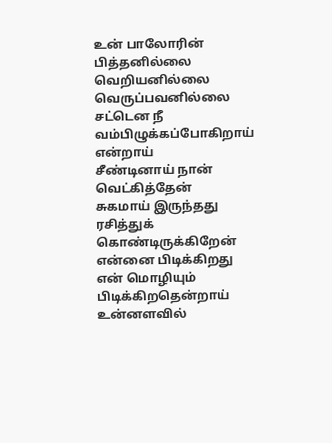உன் பாலோரின் பித்தனில்லை
வெறியனில்லை வெருப்பவனில்லை
சட்டென நீ வம்பிழுக்கப்போகிறாய் என்றாய்
சீண்டினாய் நான் வெட்கித்தேன்
சுகமாய் இருந்தது
ரசித்துக் கொண்டிருக்கிறேன்
என்னை பிடிக்கிறது என் மொழியும் பிடிக்கிறதென்றாய்
உன்னளவில்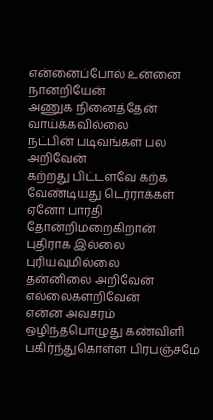என்னைப்போல் உன்னை நானறியேன்
அணுக நினைத்தேன் வாய்க்கவில்லை
நட்பின் படிவங்கள் பல அறிவேன்
கற்றது பிட்டளவே கற்க வேண்டியது டெர்ராக்கள்
ஏனோ பாரதி தோன்றிமறைகிறான்
புதிராக இல்லை புரியவுமில்லை
தன்னிலை அறிவேன் எல்லைகளறிவேன்
என்ன அவசரம்
ஒழிந்தபொழுது கண்விளி
பகிர்ந்துகொள்ள பிரபஞ்சமே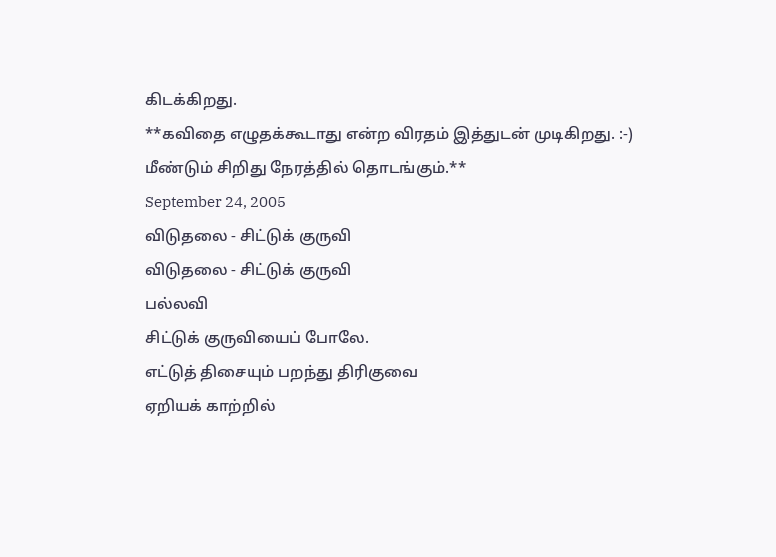கிடக்கிறது.
**கவிதை எழுதக்கூடாது என்ற விரதம் இத்துடன் முடிகிறது. :-) மீண்டும் சிறிது நேரத்தில் தொடங்கும்.**
September 24, 2005
விடுதலை - சிட்டுக் குருவி
விடுதலை - சிட்டுக் குருவி
பல்லவி
சிட்டுக் குருவியைப் போலே.
எட்டுத் திசையும் பறந்து திரிகுவை
ஏறியக் காற்றில்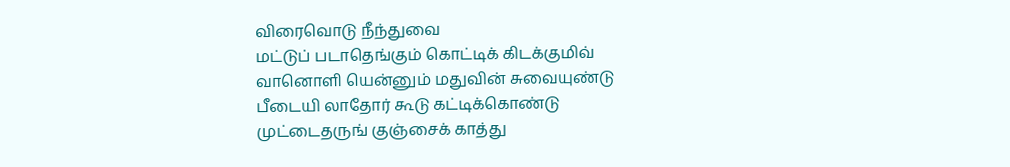விரைவொடு நீந்துவை
மட்டுப் படாதெங்கும் கொட்டிக் கிடக்குமிவ்
வானொளி யென்னும் மதுவின் சுவையுண்டு
பீடையி லாதோர் கூடு கட்டிக்கொண்டு
முட்டைதருங் குஞ்சைக் காத்து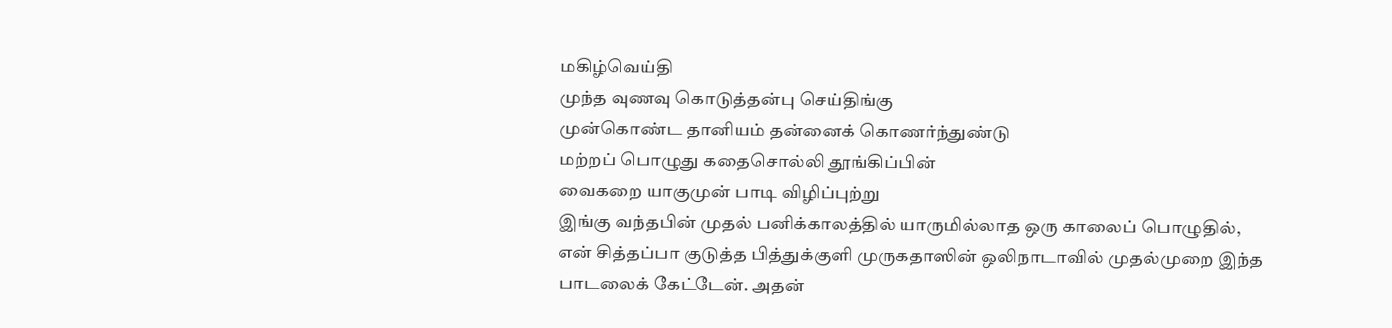மகிழ்வெய்தி
முந்த வுணவு கொடுத்தன்பு செய்திங்கு
முன்கொண்ட தானியம் தன்னைக் கொணர்ந்துண்டு
மற்றப் பொழுது கதைசொல்லி தூங்கிப்பின்
வைகறை யாகுமுன் பாடி விழிப்புற்று
இங்கு வந்தபின் முதல் பனிக்காலத்தில் யாருமில்லாத ஒரு காலைப் பொழுதில், என் சித்தப்பா குடுத்த பித்துக்குளி முருகதாஸின் ஒலிநாடாவில் முதல்முறை இந்த பாடலைக் கேட்டேன். அதன்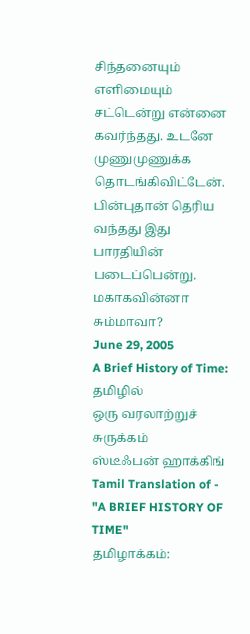சிந்தனையும் எளிமையும் சட்டென்று என்னை கவர்ந்தது. உடனே முணுமுணுக்க தொடங்கிவிட்டேன். பின்புதான் தெரிய வந்தது இது பாரதியின் படைப்பென்று. மகாகவின்னா சும்மாவா?
June 29, 2005
A Brief History of Time: தமிழில்
ஒரு வரலாற்றுச் சுருக்கம்
ஸ்டீஃபன் ஹாக்கிங்
Tamil Translation of - "A BRIEF HISTORY OF TIME"
தமிழாக்கம்: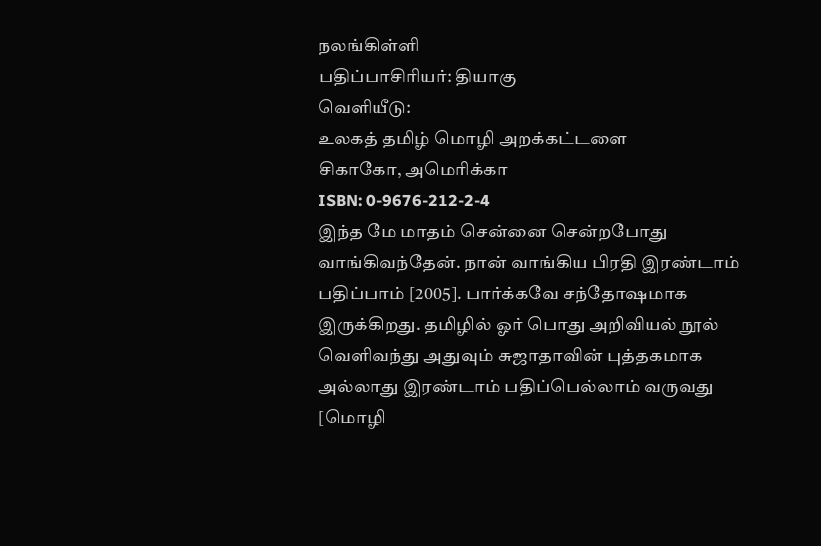நலங்கிள்ளி
பதிப்பாசிரியர்: தியாகு
வெளியீடு:
உலகத் தமிழ் மொழி அறக்கட்டளை
சிகாகோ, அமெரிக்கா
ISBN: 0-9676-212-2-4
இந்த மே மாதம் சென்னை சென்றபோது வாங்கிவந்தேன். நான் வாங்கிய பிரதி இரண்டாம் பதிப்பாம் [2005]. பார்க்கவே சந்தோஷமாக இருக்கிறது. தமிழில் ஓர் பொது அறிவியல் நூல் வெளிவந்து அதுவும் சுஜாதாவின் புத்தகமாக அல்லாது இரண்டாம் பதிப்பெல்லாம் வருவது [மொழி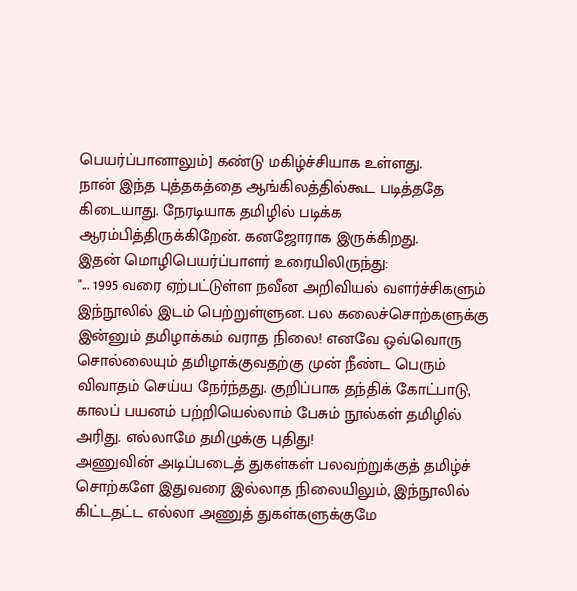பெயர்ப்பானாலும்] கண்டு மகிழ்ச்சியாக உள்ளது.
நான் இந்த புத்தகத்தை ஆங்கிலத்தில்கூட படித்ததே கிடையாது. நேரடியாக தமிழில் படிக்க ஆரம்பித்திருக்கிறேன். கனஜோராக இருக்கிறது.
இதன் மொழிபெயர்ப்பாளர் உரையிலிருந்து:
"... 1995 வரை ஏற்பட்டுள்ள நவீன அறிவியல் வளர்ச்சிகளும் இந்நூலில் இடம் பெற்றுள்ளுன. பல கலைச்சொற்களுக்கு இன்னும் தமிழாக்கம் வராத நிலை! எனவே ஒவ்வொரு சொல்லையும் தமிழாக்குவதற்கு முன் நீண்ட பெரும் விவாதம் செய்ய நேர்ந்தது. குறிப்பாக தந்திக் கோட்பாடு, காலப் பயனம் பற்றியெல்லாம் பேசும் நூல்கள் தமிழில் அரிது. எல்லாமே தமிழுக்கு புதிது!
அணுவின் அடிப்படைத் துகள்கள் பலவற்றுக்குத் தமிழ்ச் சொற்களே இதுவரை இல்லாத நிலையிலும், இந்நூலில் கிட்டதட்ட எல்லா அணுத் துகள்களுக்குமே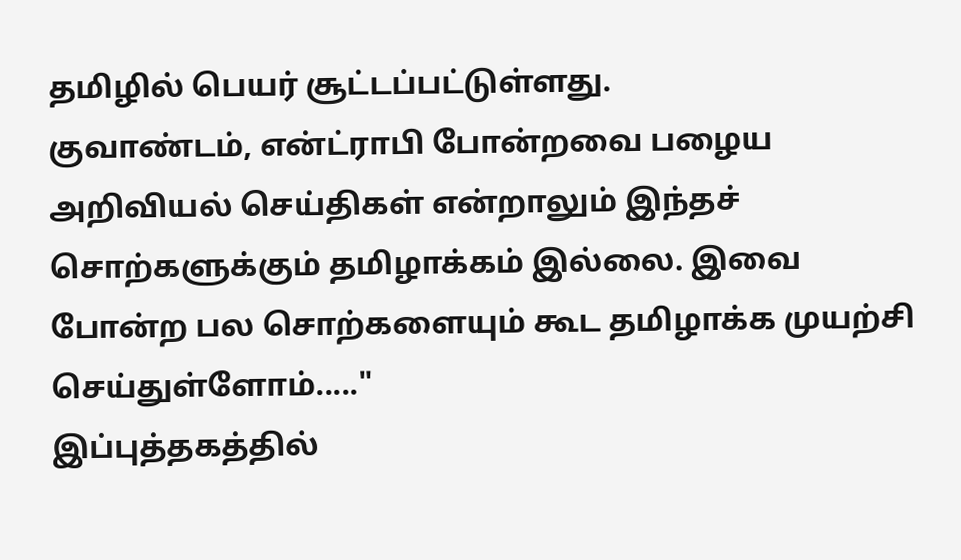தமிழில் பெயர் சூட்டப்பட்டுள்ளது.
குவாண்டம், என்ட்ராபி போன்றவை பழைய அறிவியல் செய்திகள் என்றாலும் இந்தச் சொற்களுக்கும் தமிழாக்கம் இல்லை. இவை போன்ற பல சொற்களையும் கூட தமிழாக்க முயற்சி செய்துள்ளோம்....."
இப்புத்தகத்தில்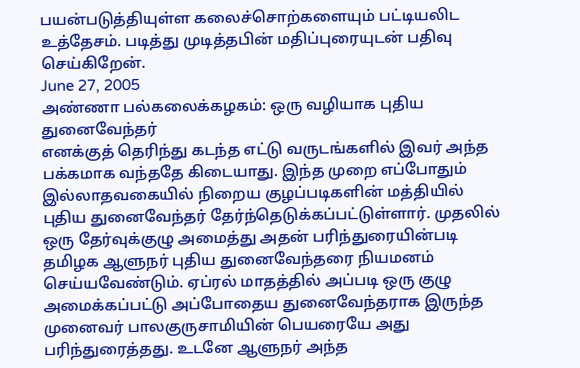பயன்படுத்தியுள்ள கலைச்சொற்களையும் பட்டியலிட உத்தேசம். படித்து முடித்தபின் மதிப்புரையுடன் பதிவு செய்கிறேன்.
June 27, 2005
அண்ணா பல்கலைக்கழகம்: ஒரு வழியாக புதிய துனைவேந்தர்
எனக்குத் தெரிந்து கடந்த எட்டு வருடங்களில் இவர் அந்த பக்கமாக வந்ததே கிடையாது. இந்த முறை எப்போதும் இல்லாதவகையில் நிறைய குழப்படிகளின் மத்தியில் புதிய துனைவேந்தர் தேர்ந்தெடுக்கப்பட்டுள்ளார். முதலில் ஒரு தேர்வுக்குழு அமைத்து அதன் பரிந்துரையின்படி தமிழக ஆளுநர் புதிய துனைவேந்தரை நியமனம் செய்யவேண்டும். ஏப்ரல் மாதத்தில் அப்படி ஒரு குழு அமைக்கப்பட்டு அப்போதைய துனைவேந்தராக இருந்த முனைவர் பாலகுருசாமியின் பெயரையே அது பரிந்துரைத்தது. உடனே ஆளுநர் அந்த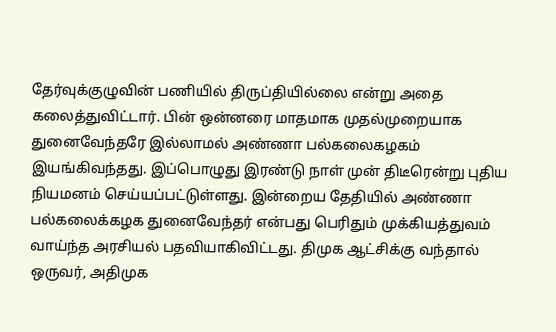தேர்வுக்குழுவின் பணியில் திருப்தியில்லை என்று அதை கலைத்துவிட்டார். பின் ஒன்னரை மாதமாக முதல்முறையாக துனைவேந்தரே இல்லாமல் அண்ணா பல்கலைகழகம் இயங்கிவந்தது. இப்பொழுது இரண்டு நாள் முன் திடீரென்று புதிய நியமனம் செய்யப்பட்டுள்ளது. இன்றைய தேதியில் அண்ணா பல்கலைக்கழக துனைவேந்தர் என்பது பெரிதும் முக்கியத்துவம் வாய்ந்த அரசியல் பதவியாகிவிட்டது. திமுக ஆட்சிக்கு வந்தால் ஒருவர், அதிமுக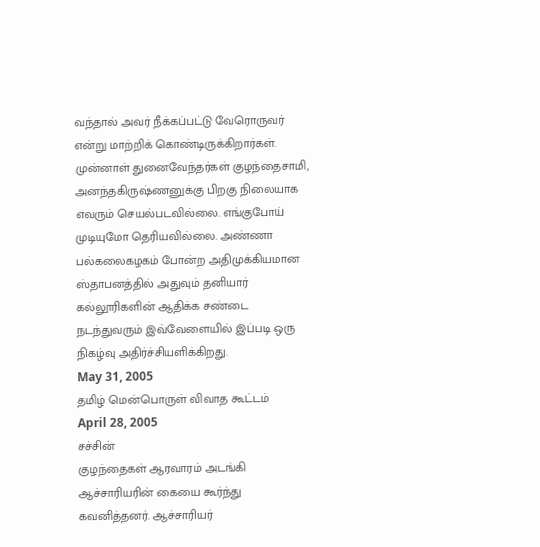வந்தால் அவர் நீக்கப்பட்டு வேரொருவர் என்று மாற்றிக் கொண்டிருக்கிறார்கள். முன்னாள் துனைவேந்தர்கள் குழந்தைசாமி, அனந்தகிருஷ்ணனுக்கு பிறகு நிலையாக எவரும் செயல்படவில்லை. எங்குபோய் முடியுமோ தெரியவில்லை. அண்ணா பல்கலைகழகம் போன்ற அதிமுக்கியமான ஸ்தாபனத்தில் அதுவும் தனியார் கல்லூரிகளின் ஆதிக்க சண்டை நடந்துவரும் இவ்வேளையில் இப்படி ஒரு நிகழ்வு அதிர்ச்சியளிக்கிறது.
May 31, 2005
தமிழ் மென்பொருள் விவாத கூட்டம்
April 28, 2005
சச்சின்
குழந்தைகள் ஆரவாரம் அடங்கி ஆச்சாரியரின் கையை கூர்ந்து கவனித்தனர். ஆச்சாரியர்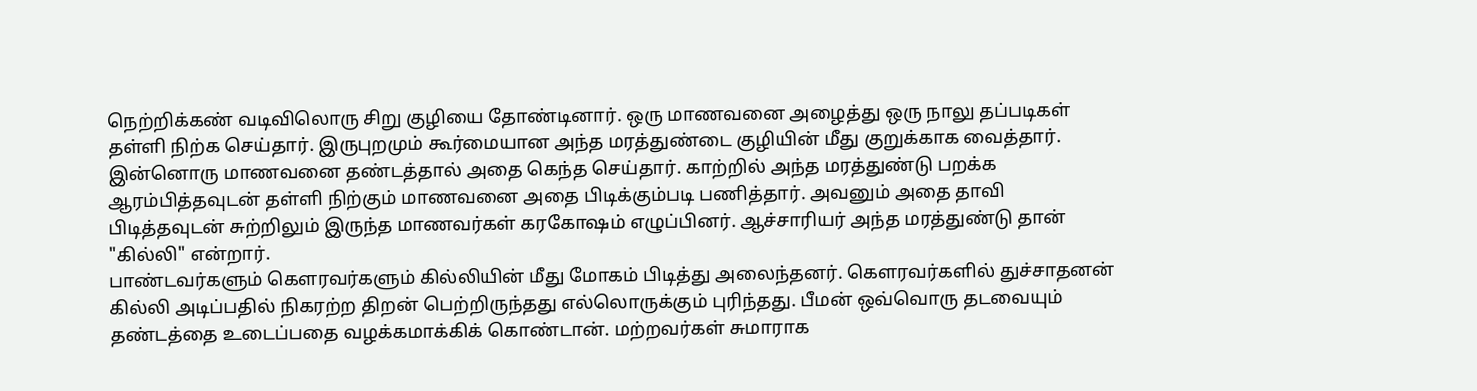நெற்றிக்கண் வடிவிலொரு சிறு குழியை தோண்டினார். ஒரு மாணவனை அழைத்து ஒரு நாலு தப்படிகள் தள்ளி நிற்க செய்தார். இருபுறமும் கூர்மையான அந்த மரத்துண்டை குழியின் மீது குறுக்காக வைத்தார். இன்னொரு மாணவனை தண்டத்தால் அதை கெந்த செய்தார். காற்றில் அந்த மரத்துண்டு பறக்க ஆரம்பித்தவுடன் தள்ளி நிற்கும் மாணவனை அதை பிடிக்கும்படி பணித்தார். அவனும் அதை தாவி பிடித்தவுடன் சுற்றிலும் இருந்த மாணவர்கள் கரகோஷம் எழுப்பினர். ஆச்சாரியர் அந்த மரத்துண்டு தான் "கில்லி" என்றார்.
பாண்டவர்களும் கௌரவர்களும் கில்லியின் மீது மோகம் பிடித்து அலைந்தனர். கௌரவர்களில் துச்சாதனன் கில்லி அடிப்பதில் நிகரற்ற திறன் பெற்றிருந்தது எல்லொருக்கும் புரிந்தது. பீமன் ஒவ்வொரு தடவையும் தண்டத்தை உடைப்பதை வழக்கமாக்கிக் கொண்டான். மற்றவர்கள் சுமாராக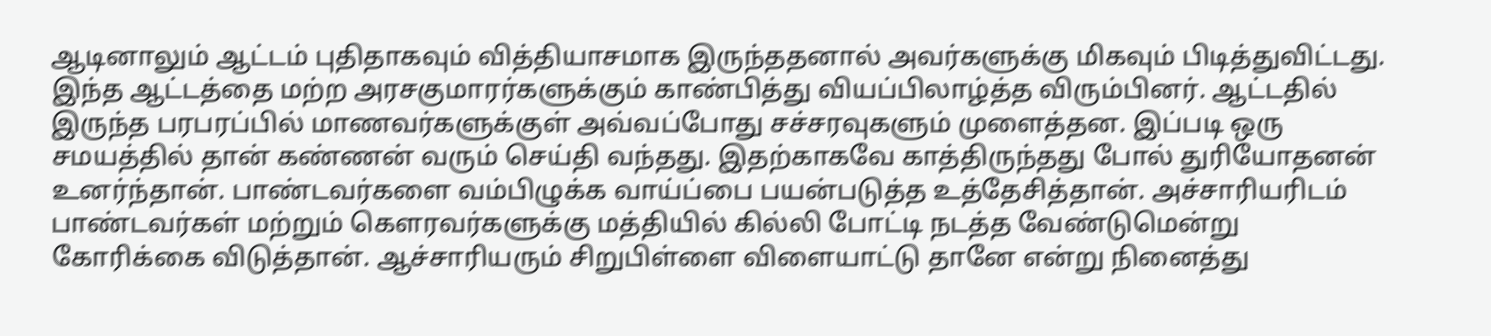ஆடினாலும் ஆட்டம் புதிதாகவும் வித்தியாசமாக இருந்ததனால் அவர்களுக்கு மிகவும் பிடித்துவிட்டது. இந்த ஆட்டத்தை மற்ற அரசகுமாரர்களுக்கும் காண்பித்து வியப்பிலாழ்த்த விரும்பினர். ஆட்டதில் இருந்த பரபரப்பில் மாணவர்களுக்குள் அவ்வப்போது சச்சரவுகளும் முளைத்தன. இப்படி ஒரு சமயத்தில் தான் கண்ணன் வரும் செய்தி வந்தது. இதற்காகவே காத்திருந்தது போல் துரியோதனன் உனர்ந்தான். பாண்டவர்களை வம்பிழுக்க வாய்ப்பை பயன்படுத்த உத்தேசித்தான். அச்சாரியரிடம் பாண்டவர்கள் மற்றும் கௌரவர்களுக்கு மத்தியில் கில்லி போட்டி நடத்த வேண்டுமென்று கோரிக்கை விடுத்தான். ஆச்சாரியரும் சிறுபிள்ளை விளையாட்டு தானே என்று நினைத்து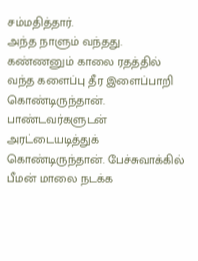சம்மதித்தார்.
அந்த நாளும் வந்தது. கண்ணனும் காலை ரதத்தில் வந்த களைப்பு தீர இளைப்பாறி கொண்டிருந்தான். பாண்டவர்களுடன் அரட்டையடித்துக் கொண்டிருந்தான். பேச்சுவாக்கில் பீமன் மாலை நடக்க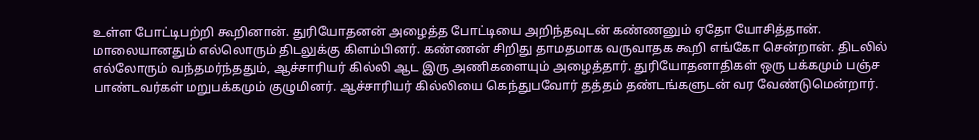உள்ள போட்டிபற்றி கூறினான். துரியோதனன் அழைத்த போட்டியை அறிந்தவுடன் கண்ணனும் ஏதோ யோசித்தான். மாலையானதும் எல்லொரும் திடலுக்கு கிளம்பினர். கண்ணன் சிறிது தாமதமாக வருவாதக கூறி எங்கோ சென்றான். திடலில் எல்லோரும் வந்தமர்ந்ததும், ஆச்சாரியர் கில்லி ஆட இரு அணிகளையும் அழைத்தார். துரியோதனாதிகள் ஒரு பக்கமும் பஞ்ச பாண்டவர்கள் மறுபக்கமும் குழுமினர். ஆச்சாரியர் கில்லியை கெந்துபவோர் தத்தம் தண்டங்களுடன் வர வேண்டுமென்றார்.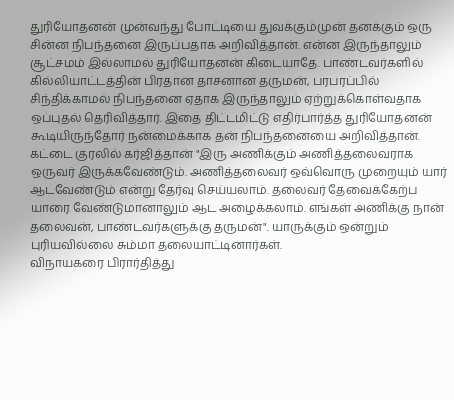துரியோதனன் முன்வந்து போட்டியை துவக்கும்முன் தனக்கும் ஒரு சின்ன நிபந்தனை இருப்பதாக அறிவித்தான். என்ன இருந்தாலும் சூட்சமம் இல்லாமல் துரியோதனன் கிடையாதே. பாண்டவர்களில் கில்லியாட்டத்தின் பிரதான தாசனான தருமன், பரபரப்பில் சிந்திக்காமல் நிபந்தனை ஏதாக இருந்தாலும் ஏற்றுக்கொள்வதாக ஒப்புதல் தெரிவித்தார். இதை திட்டமிட்டு எதிர்பார்த்த துரியோதனன் கூடியிருந்தோர் நன்மைக்காக தன் நிபந்தனையை அறிவித்தான். கட்டை குரலில் கர்ஜித்தான் "இரு அணிக்கும் அணித்தலைவராக ஒருவர் இருக்கவேண்டும். அணித்தலைவர் ஒவ்வொரு முறையும் யார் ஆடவேண்டும் என்று தேர்வு செய்யலாம். தலைவர் தேவைக்கேற்ப யாரை வேண்டுமானாலும் ஆட அழைக்கலாம். எங்கள் அணிக்கு நான் தலைவன், பாண்டவர்களுக்கு தருமன்". யாருக்கும் ஒன்றும் புரியவில்லை சும்மா தலையாட்டினார்கள்.
விநாயகரை பிரார்தித்து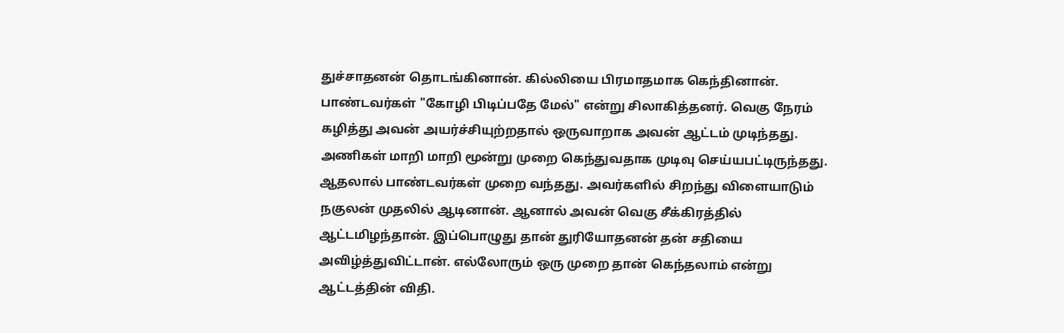துச்சாதனன் தொடங்கினான். கில்லியை பிரமாதமாக கெந்தினான். பாண்டவர்கள் "கோழி பிடிப்பதே மேல்" என்று சிலாகித்தனர். வெகு நேரம் கழித்து அவன் அயர்ச்சியுற்றதால் ஒருவாறாக அவன் ஆட்டம் முடிந்தது. அணிகள் மாறி மாறி மூன்று முறை கெந்துவதாக முடிவு செய்யபட்டிருந்தது. ஆதலால் பாண்டவர்கள் முறை வந்தது. அவர்களில் சிறந்து விளையாடும் நகுலன் முதலில் ஆடினான். ஆனால் அவன் வெகு சீக்கிரத்தில் ஆட்டமிழந்தான். இப்பொழுது தான் துரியோதனன் தன் சதியை அவிழ்த்துவிட்டான். எல்லோரும் ஒரு முறை தான் கெந்தலாம் என்று ஆட்டத்தின் விதி.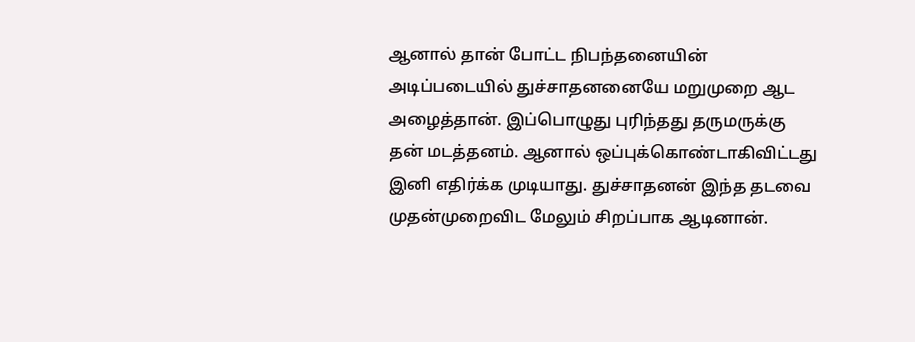ஆனால் தான் போட்ட நிபந்தனையின் அடிப்படையில் துச்சாதனனையே மறுமுறை ஆட அழைத்தான். இப்பொழுது புரிந்தது தருமருக்கு தன் மடத்தனம். ஆனால் ஒப்புக்கொண்டாகிவிட்டது இனி எதிர்க்க முடியாது. துச்சாதனன் இந்த தடவை முதன்முறைவிட மேலும் சிறப்பாக ஆடினான்.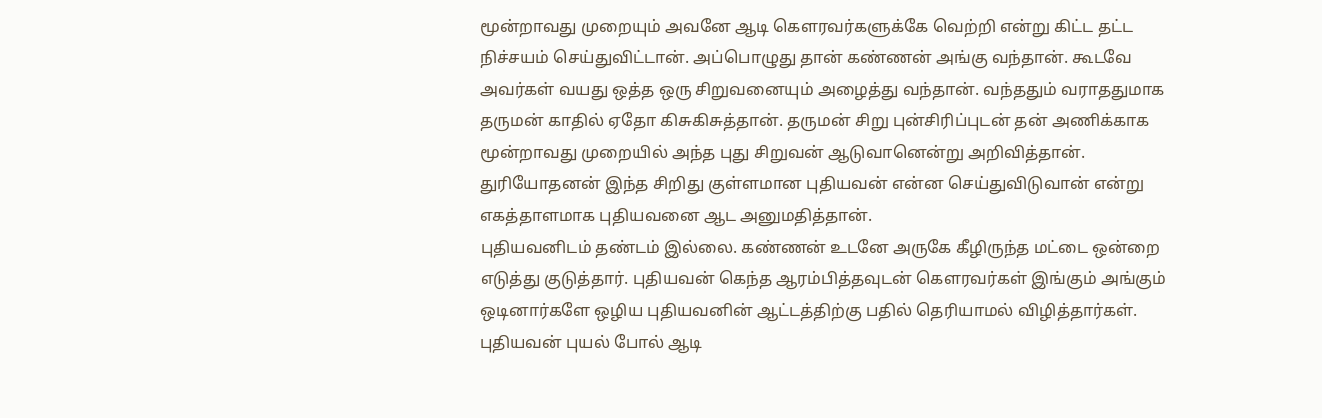மூன்றாவது முறையும் அவனே ஆடி கௌரவர்களுக்கே வெற்றி என்று கிட்ட தட்ட நிச்சயம் செய்துவிட்டான். அப்பொழுது தான் கண்ணன் அங்கு வந்தான். கூடவே அவர்கள் வயது ஒத்த ஒரு சிறுவனையும் அழைத்து வந்தான். வந்ததும் வராததுமாக தருமன் காதில் ஏதோ கிசுகிசுத்தான். தருமன் சிறு புன்சிரிப்புடன் தன் அணிக்காக மூன்றாவது முறையில் அந்த புது சிறுவன் ஆடுவானென்று அறிவித்தான். துரியோதனன் இந்த சிறிது குள்ளமான புதியவன் என்ன செய்துவிடுவான் என்று எகத்தாளமாக புதியவனை ஆட அனுமதித்தான்.
புதியவனிடம் தண்டம் இல்லை. கண்ணன் உடனே அருகே கீழிருந்த மட்டை ஒன்றை எடுத்து குடுத்தார். புதியவன் கெந்த ஆரம்பித்தவுடன் கௌரவர்கள் இங்கும் அங்கும் ஒடினார்களே ஒழிய புதியவனின் ஆட்டத்திற்கு பதில் தெரியாமல் விழித்தார்கள். புதியவன் புயல் போல் ஆடி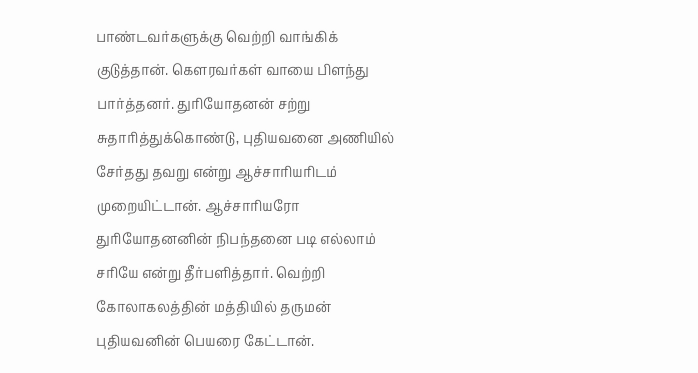பாண்டவர்களுக்கு வெற்றி வாங்கிக் குடுத்தான். கௌரவர்கள் வாயை பிளந்து பார்த்தனர். துரியோதனன் சற்று சுதாரித்துக்கொண்டு, புதியவனை அணியில் சேர்தது தவறு என்று ஆச்சாரியரிடம் முறையிட்டான். ஆச்சாரியரோ துரியோதனனின் நிபந்தனை படி எல்லாம் சரியே என்று தீர்பளித்தார். வெற்றி கோலாகலத்தின் மத்தியில் தருமன் புதியவனின் பெயரை கேட்டான்.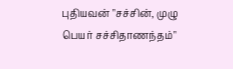புதியவன் "சச்சின், முழு பெயர் சச்சிதாணந்தம்"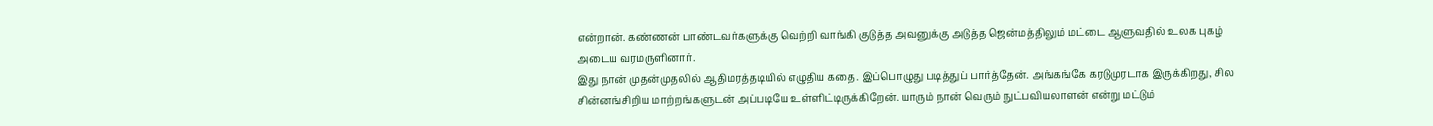என்றான். கண்ணன் பாண்டவர்களுக்கு வெற்றி வாங்கி குடுத்த அவனுக்கு அடுத்த ஜென்மத்திலும் மட்டை ஆளுவதில் உலக புகழ் அடைய வரமருளினார்.
இது நான் முதன்முதலில் ஆதிமரத்தடியில் எழுதிய கதை. இப்பொழுது படித்துப் பார்த்தேன். அங்கங்கே கரடுமுரடாக இருக்கிறது, சில சின்னங்சிறிய மாற்றங்களுடன் அப்படியே உள்ளிட்டிருக்கிறேன். யாரும் நான் வெரும் நுட்பவியலாளன் என்று மட்டும்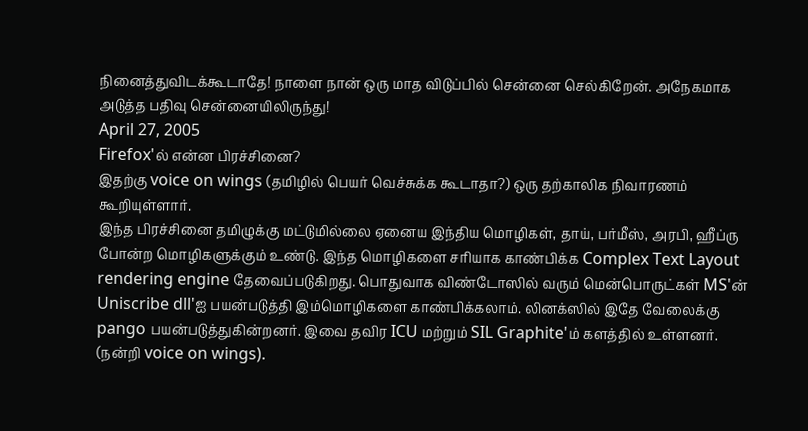நினைத்துவிடக்கூடாதே! நாளை நான் ஒரு மாத விடுப்பில் சென்னை செல்கிறேன். அநேகமாக அடுத்த பதிவு சென்னையிலிருந்து!
April 27, 2005
Firefox'ல் என்ன பிரச்சினை?
இதற்கு voice on wings (தமிழில் பெயர் வெச்சுக்க கூடாதா?) ஒரு தற்காலிக நிவாரணம் கூறியுள்ளார்.
இந்த பிரச்சினை தமிழுக்கு மட்டுமில்லை ஏனைய இந்திய மொழிகள், தாய், பர்மீஸ், அரபி, ஹீப்ரு போன்ற மொழிகளுக்கும் உண்டு. இந்த மொழிகளை சரியாக காண்பிக்க Complex Text Layout rendering engine தேவைப்படுகிறது. பொதுவாக விண்டோஸில் வரும் மென்பொருட்கள் MS'ன் Uniscribe dll'ஐ பயன்படுத்தி இம்மொழிகளை காண்பிக்கலாம். லினக்ஸில் இதே வேலைக்கு pango பயன்படுத்துகின்றனர். இவை தவிர ICU மற்றும் SIL Graphite'ம் களத்தில் உள்ளனர். (நன்றி voice on wings).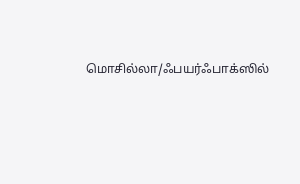மொசில்லா/ஃபயர்ஃபாக்ஸில்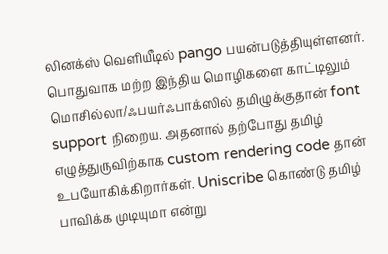லினக்ஸ் வெளியீடில் pango பயன்படுத்தியுள்ளனர். பொதுவாக மற்ற இந்திய மொழிகளை காட்டிலும் மொசில்லா/ஃபயர்ஃபாக்ஸில் தமிழுக்குதான் font support நிறைய. அதனால் தற்போது தமிழ் எழுத்துருவிற்காக custom rendering code தான் உபயோகிக்கிறார்கள். Uniscribe கொண்டு தமிழ் பாவிக்க முடியுமா என்று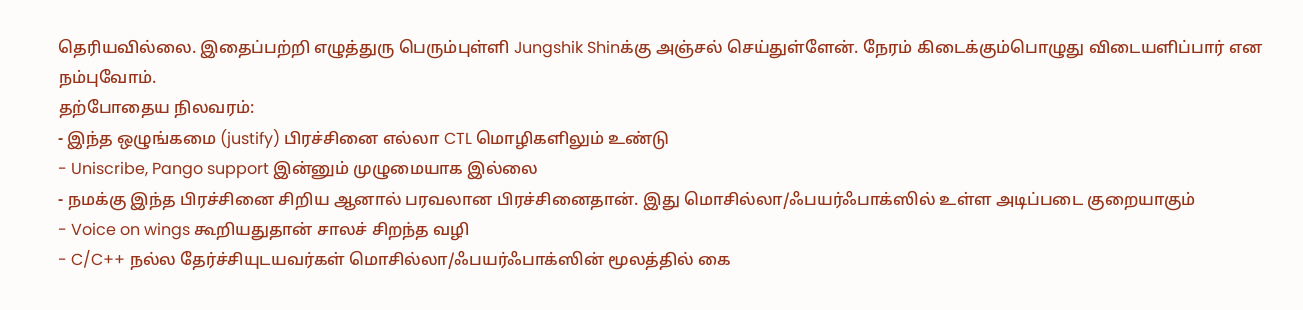தெரியவில்லை. இதைப்பற்றி எழுத்துரு பெரும்புள்ளி Jungshik Shinக்கு அஞ்சல் செய்துள்ளேன். நேரம் கிடைக்கும்பொழுது விடையளிப்பார் என நம்புவோம்.
தற்போதைய நிலவரம்:
- இந்த ஒழுங்கமை (justify) பிரச்சினை எல்லா CTL மொழிகளிலும் உண்டு
- Uniscribe, Pango support இன்னும் முழுமையாக இல்லை
- நமக்கு இந்த பிரச்சினை சிறிய ஆனால் பரவலான பிரச்சினைதான். இது மொசில்லா/ஃபயர்ஃபாக்ஸில் உள்ள அடிப்படை குறையாகும்
- Voice on wings கூறியதுதான் சாலச் சிறந்த வழி
- C/C++ நல்ல தேர்ச்சியுடயவர்கள் மொசில்லா/ஃபயர்ஃபாக்ஸின் மூலத்தில் கை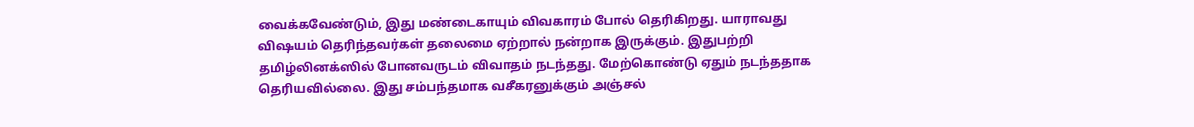வைக்கவேண்டும், இது மண்டைகாயும் விவகாரம் போல் தெரிகிறது. யாராவது விஷயம் தெரிந்தவர்கள் தலைமை ஏற்றால் நன்றாக இருக்கும். இதுபற்றி தமிழ்லினக்ஸில் போனவருடம் விவாதம் நடந்தது. மேற்கொண்டு ஏதும் நடந்ததாக தெரியவில்லை. இது சம்பந்தமாக வசீகரனுக்கும் அஞ்சல்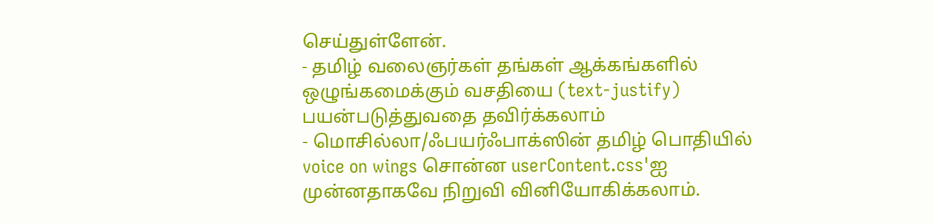செய்துள்ளேன்.
- தமிழ் வலைஞர்கள் தங்கள் ஆக்கங்களில் ஒழுங்கமைக்கும் வசதியை (text-justify) பயன்படுத்துவதை தவிர்க்கலாம்
- மொசில்லா/ஃபயர்ஃபாக்ஸின் தமிழ் பொதியில் voice on wings சொன்ன userContent.css'ஐ முன்னதாகவே நிறுவி வினியோகிக்கலாம்.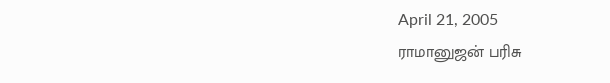April 21, 2005
ராமானுஜன் பரிசு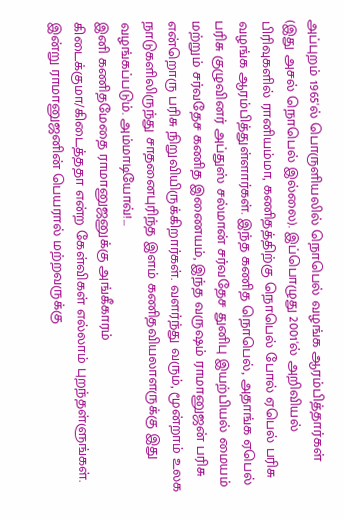அப்புறம் 1965'ல் பொருளியலில் நொபெல் வழங்க ஆரம்பித்தார்கள் (இது அசல் நொபெல் இல்லை). இப்பொழுது 2001'ல் அறிவியல் பிரிவுகளில் ரானியம்மா, கணிதத்திற்கு நொபெல் போல் ஏபெல் பரிசு வழங்க ஆரம்பித்துள்ளார்கள். இந்த கணித நொபெல், அதாங்க ஏபெல் பரிசு குழுவினர் அப்துஸ் சல்மான் சர்வதேச துனிபு இயற்பியல் மையம் மற்றும் சர்வதேச கணித இணையம், இந்த வருஷம் ராமானுஜன் பரிசு என்றொரு பரிசு நிறுவியிருக்கிறார்கள். வளர்ந்து வரும், மூன்றாம் உலக நாடுகளிலிருந்து சாதனைபுரிந்த இளம் கணிதவியலாளருக்கு இது வழங்கப்படும். அம்மாடியோவ்!...
இனி கணிதமேதை ராமானுஜனுக்கு அங்கீகாரம் கிடைக்குமா/கிடைத்ததா என்ற கேள்விகள் எல்லாம் புறந்தள்ளுங்கள். இன்று ராமானுஜனின் பெயரால் மற்றவருக்கு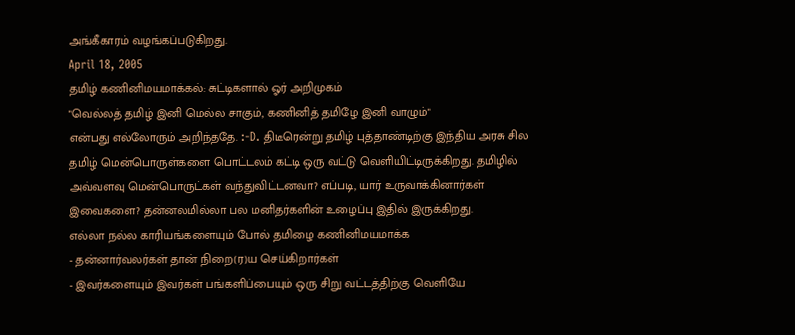அங்கீகாரம் வழங்கப்படுகிறது.
April 18, 2005
தமிழ் கணினிமயமாக்கல்: சுட்டிகளால் ஓர் அறிமுகம்
"வெல்லத் தமிழ் இனி மெல்ல சாகும், கணினித் தமிழே இனி வாழும்"
என்பது எல்லோரும் அறிந்ததே. :-D. திடீரென்று தமிழ் புத்தாண்டிற்கு இந்திய அரசு சில தமிழ் மென்பொருள்களை பொட்டலம் கட்டி ஒரு வட்டு வெளியிட்டிருக்கிறது. தமிழில் அவ்வளவு மென்பொருட்கள் வந்துவிட்டனவா? எப்படி, யார் உருவாக்கினார்கள் இவைகளை? தன்னலமில்லா பல மனிதர்களின் உழைப்பு இதில் இருக்கிறது.
எல்லா நல்ல காரியங்களையும் போல் தமிழை கணினிமயமாக்க
- தன்னார்வலர்கள் தான் நிறை(ர)ய செய்கிறார்கள்
- இவர்களையும் இவர்கள் பங்களிப்பையும் ஒரு சிறு வட்டத்திற்கு வெளியே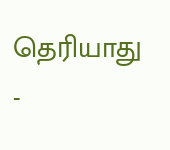தெரியாது
-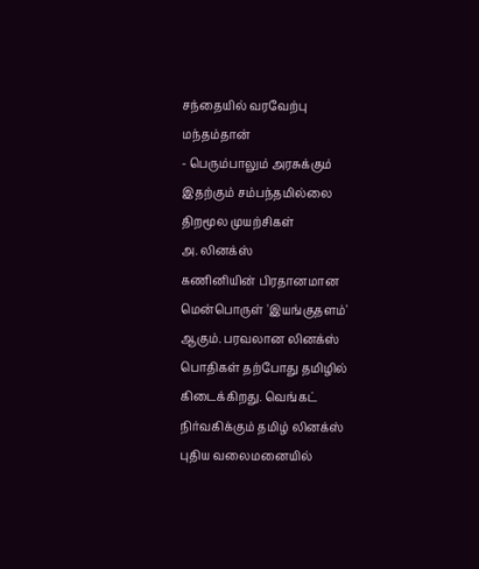சந்தையில் வரவேற்பு மந்தம்தான்
- பெரும்பாலும் அரசுக்கும் இதற்கும் சம்பந்தமில்லை
திறமூல முயற்சிகள்
அ. லினக்ஸ்
கணினியின் பிரதானமான மென்பொருள் 'இயங்குதளம்' ஆகும். பரவலான லினக்ஸ் பொதிகள் தற்போது தமிழில் கிடைக்கிறது. வெங்கட் நிர்வகிக்கும் தமிழ் லினக்ஸ் புதிய வலைமனையில்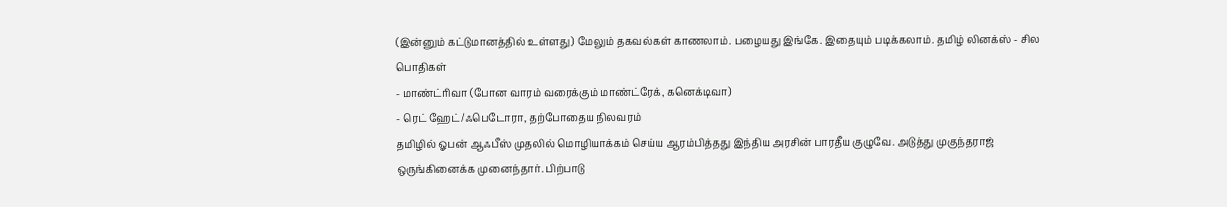(இன்னும் கட்டுமானத்தில் உள்ளது) மேலும் தகவல்கள் காணலாம். பழையது இங்கே. இதையும் படிக்கலாம். தமிழ் லினக்ஸ் - சில பொதிகள்
- மாண்ட்ரிவா (போன வாரம் வரைக்கும் மாண்ட்ரேக், கனெக்டிவா)
- ரெட் ஹேட்/ஃபெடோரா, தற்போதைய நிலவரம்
தமிழில் ஓபன் ஆஃபீஸ் முதலில் மொழியாக்கம் செய்ய ஆரம்பித்தது இந்திய அரசின் பாரதீய குழுவே. அடுத்து முகுந்தராஜ் ஒருங்கினைக்க முனைந்தார். பிற்பாடு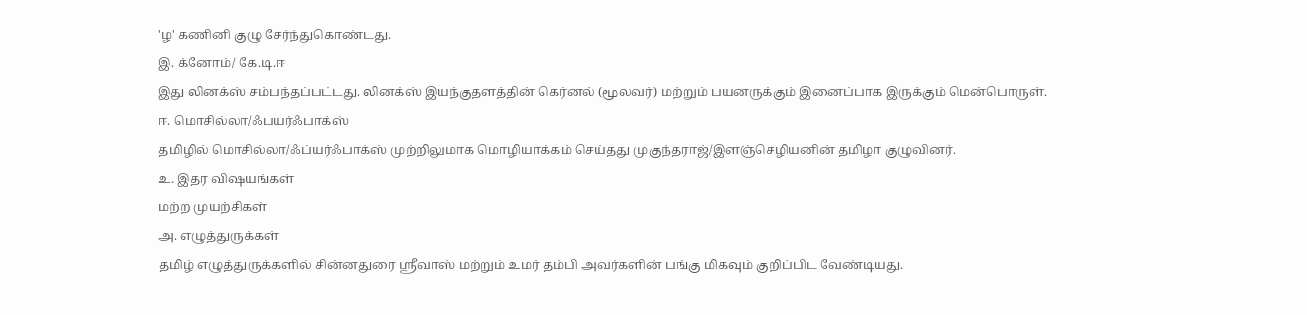'ழ' கணினி குழு சேர்ந்துகொண்டது.
இ. க்னோம்/ கே.டி.ஈ
இது லினக்ஸ் சம்பந்தப்பட்டது. லினக்ஸ் இயந்குதளத்தின் கெர்னல் (மூலவர்) மற்றும் பயனருக்கும் இனைப்பாக இருக்கும் மென்பொருள்.
ஈ. மொசில்லா/ஃபயர்ஃபாக்ஸ்
தமிழில் மொசில்லா/ஃப்யர்ஃபாக்ஸ் முற்றிலுமாக மொழியாக்கம் செய்தது முகுந்தராஜ்/இளஞ்செழியனின் தமிழா குழுவினர்.
உ. இதர விஷயங்கள்
மற்ற முயற்சிகள்
அ. எழுத்துருக்கள்
தமிழ் எழுத்துருக்களில் சின்னதுரை ஸ்ரீவாஸ் மற்றும் உமர் தம்பி அவர்களின் பங்கு மிகவும் குறிப்பிட வேண்டியது.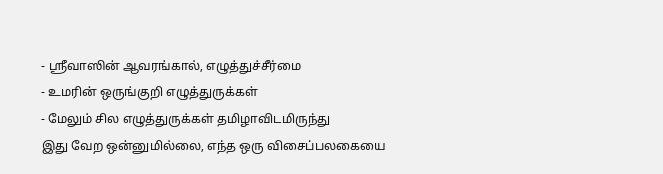- ஸ்ரீவாஸின் ஆவரங்கால், எழுத்துச்சீர்மை
- உமரின் ஒருங்குறி எழுத்துருக்கள்
- மேலும் சில எழுத்துருக்கள் தமிழாவிடமிருந்து
இது வேற ஒன்னுமில்லை, எந்த ஒரு விசைப்பலகையை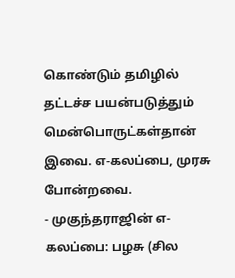கொண்டும் தமிழில் தட்டச்ச பயன்படுத்தும் மென்பொருட்கள்தான் இவை. எ-கலப்பை, முரசு போன்றவை.
- முகுந்தராஜின் எ-கலப்பை: பழசு (சில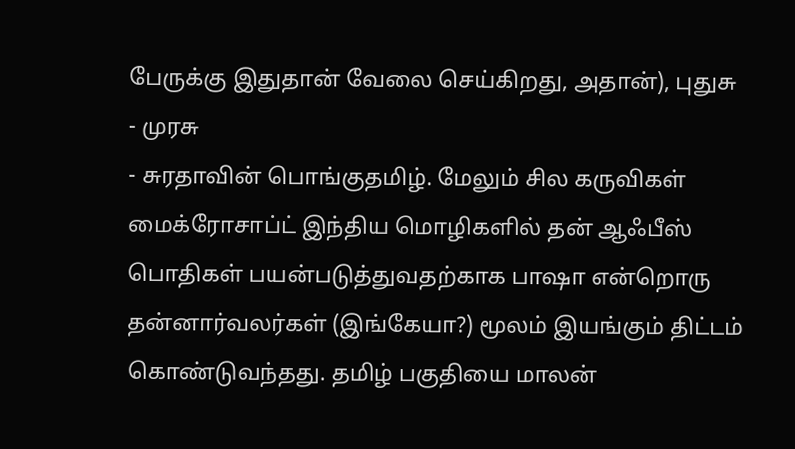பேருக்கு இதுதான் வேலை செய்கிறது, அதான்), புதுசு
- முரசு
- சுரதாவின் பொங்குதமிழ். மேலும் சில கருவிகள்
மைக்ரோசாப்ட் இந்திய மொழிகளில் தன் ஆஃபீஸ் பொதிகள் பயன்படுத்துவதற்காக பாஷா என்றொரு தன்னார்வலர்கள் (இங்கேயா?) மூலம் இயங்கும் திட்டம் கொண்டுவந்தது. தமிழ் பகுதியை மாலன்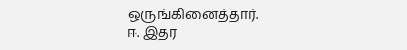ஒருங்கினைத்தார்.
ஈ. இதர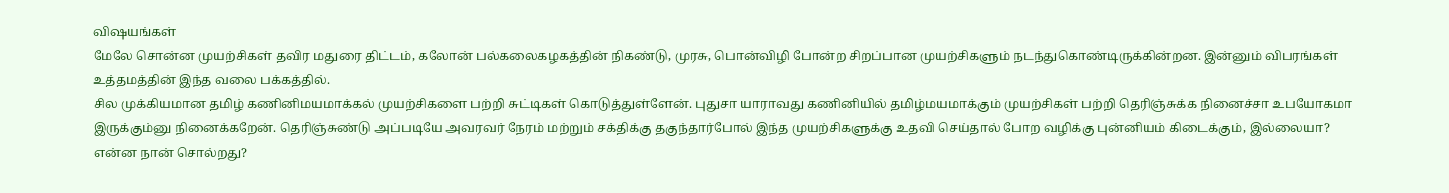விஷயங்கள்
மேலே சொன்ன முயற்சிகள் தவிர மதுரை திட்டம், கலோன் பல்கலைகழகத்தின் நிகண்டு, முரசு, பொன்விழி போன்ற சிறப்பான முயற்சிகளும் நடந்துகொண்டிருக்கின்றன. இன்னும் விபரங்கள் உத்தமத்தின் இந்த வலை பக்கத்தில்.
சில முக்கியமான தமிழ் கணினிமயமாக்கல் முயற்சிகளை பற்றி சுட்டிகள் கொடுத்துள்ளேன். புதுசா யாராவது கணினியில் தமிழ்மயமாக்கும் முயற்சிகள் பற்றி தெரிஞ்சுக்க நினைச்சா உபயோகமா இருக்கும்னு நினைக்கறேன். தெரிஞ்சுண்டு அப்படியே அவரவர் நேரம் மற்றும் சக்திக்கு தகுந்தார்போல் இந்த முயற்சிகளுக்கு உதவி செய்தால் போற வழிக்கு புன்னியம் கிடைக்கும், இல்லையா? என்ன நான் சொல்றது?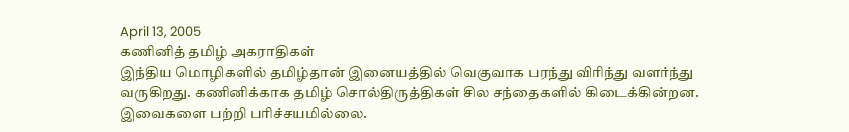April 13, 2005
கணினித் தமிழ் அகராதிகள்
இந்திய மொழிகளில் தமிழ்தான் இனையத்தில் வெகுவாக பரந்து விரிந்து வளர்ந்து வருகிறது. கணினிக்காக தமிழ் சொல்திருத்திகள் சில சந்தைகளில் கிடைக்கின்றன. இவைகளை பற்றி பரிச்சயமில்லை.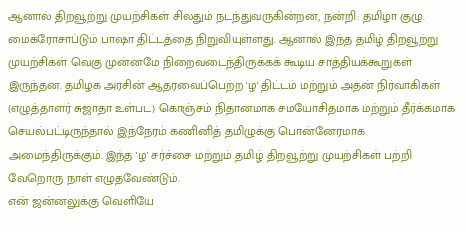ஆனால் திறவூற்று முயற்சிகள் சிலதும் நடந்துவருகின்றன, நன்றி: தமிழா குழு. மைக்ரோசாப்டும் பாஷா திட்டத்தை நிறுவியுள்ளது. ஆனால் இந்த தமிழ் திறவூற்று முயற்சிகள் வெகு முன்னமே நிறைவடைந்திருக்கக் கூடிய சாத்தியக்கூறுகள் இருந்தன. தமிழக அரசின் ஆதரவைப்பெற்ற 'ழ' திட்டம் மற்றும் அதன் நிர்வாகிகள் (எழுத்தாளர் சுஜாதா உள்பட) கொஞ்சம் நிதானமாக சமயோசிதமாக மற்றும் தீர்க்கமாக செயல்பட்டிருந்தால் இந்நேரம் கணினித் தமிழுக்கு பொன்னேரமாக அமைந்திருக்கும். இந்த 'ழ' சர்ச்சை மற்றும் தமிழ் திறவூற்று முயற்சிகள் பற்றி வேறொரு நாள் எழுதவேண்டும்.
என் ஜன்னலுக்கு வெளியே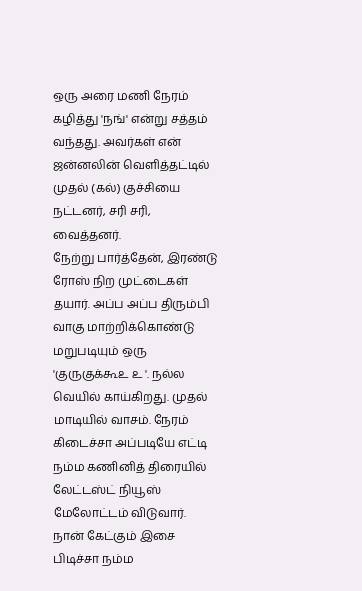ஒரு அரை மணி நேரம் கழித்து 'நங்' என்று சத்தம் வந்தது. அவர்கள் என் ஜன்னலின் வெளித்தட்டில் முதல் (கல்) குச்சியை நட்டனர், சரி சரி, வைத்தனர்.
நேற்று பார்த்தேன், இரண்டு ரோஸ் நிற முட்டைகள் தயார். அப்ப அப்ப திரும்பி வாகு மாற்றிக்கொண்டு மறுபடியும் ஒரு 'குருகுக்கூஉ உ '. நல்ல வெயில் காய்கிறது. முதல் மாடியில் வாசம். நேரம் கிடைச்சா அப்படியே எட்டி நம்ம கணினித் திரையில் லேட்டஸ்ட் நியூஸ் மேலோட்டம் விடுவார். நான் கேட்கும் இசை பிடிச்சா நம்ம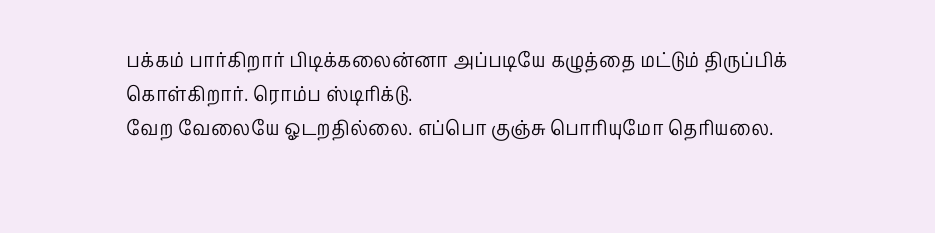பக்கம் பார்கிறார் பிடிக்கலைன்னா அப்படியே கழுத்தை மட்டும் திருப்பிக் கொள்கிறார். ரொம்ப ஸ்டிரிக்டு.
வேற வேலையே ஓடறதில்லை. எப்பொ குஞ்சு பொரியுமோ தெரியலை.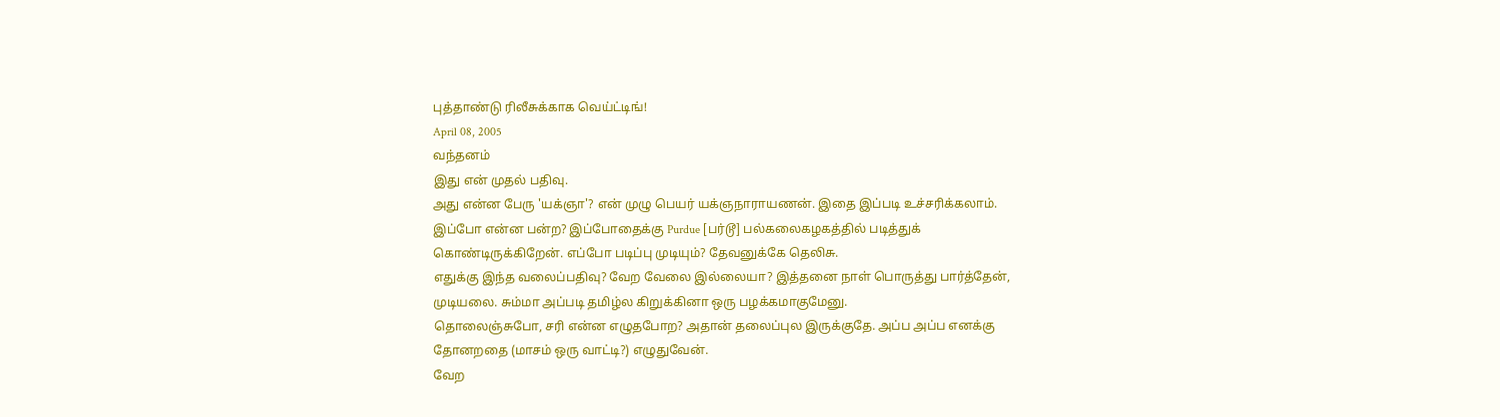புத்தாண்டு ரிலீசுக்காக வெய்ட்டிங்!
April 08, 2005
வந்தனம்
இது என் முதல் பதிவு.
அது என்ன பேரு 'யக்ஞா'? என் முழு பெயர் யக்ஞநாராயணன். இதை இப்படி உச்சரிக்கலாம்.
இப்போ என்ன பன்ற? இப்போதைக்கு Purdue [பர்டூ] பல்கலைகழகத்தில் படித்துக் கொண்டிருக்கிறேன். எப்போ படிப்பு முடியும்? தேவனுக்கே தெலிசு.
எதுக்கு இந்த வலைப்பதிவு? வேற வேலை இல்லையா? இத்தனை நாள் பொருத்து பார்த்தேன், முடியலை. சும்மா அப்படி தமிழ்ல கிறுக்கினா ஒரு பழக்கமாகுமேனு.
தொலைஞ்சுபோ, சரி என்ன எழுதபோற? அதான் தலைப்புல இருக்குதே. அப்ப அப்ப எனக்கு தோனறதை (மாசம் ஒரு வாட்டி?) எழுதுவேன்.
வேற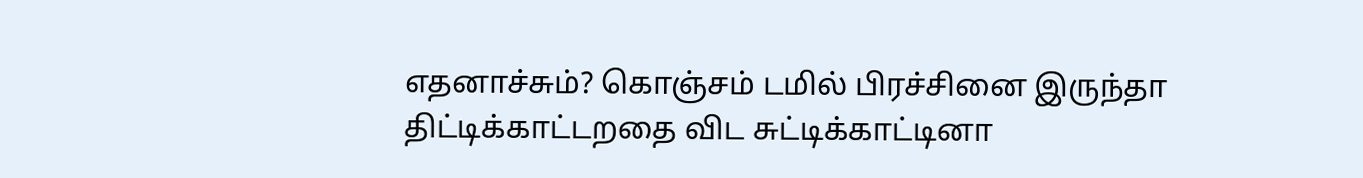எதனாச்சும்? கொஞ்சம் டமில் பிரச்சினை இருந்தா திட்டிக்காட்டறதை விட சுட்டிக்காட்டினா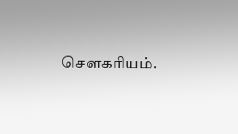சௌகரியம்.